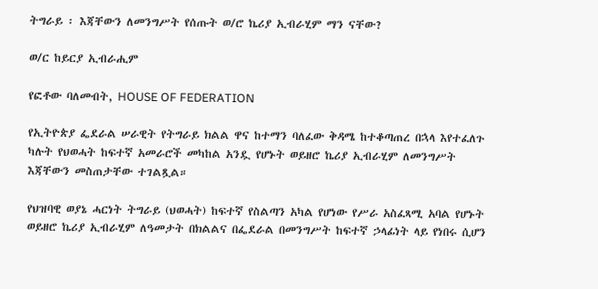ትግራይ ፡ እጃቸውን ለመንግሥት የሰጡት ወ/ሮ ኬሪያ ኢብራሂም ማን ናቸው?

ወ/ር ከይርያ ኢብራሒም

የፎቶው ባለመብት, HOUSE OF FEDERATION

የኢትዮጵያ ፌደራል ሠራዊት የትግራይ ክልል ዋና ከተማን ባለፈው ቅዳሜ ከተቆጣጠረ በኋላ እየተፈለጉ ካሉት የህወሓት ከፍተኛ አመራሮች መካከል አንዷ የሆኑት ወይዘሮ ኬሪያ ኢብራሂም ለመንግሥት እጃቸውን መስጠታቸው ተገልጿል።

የህዝባዊ ወያኔ ሓርነት ትግራይ (ህወሓት) ከፍተኛ የስልጣን አካል የሆነው የሥራ አስፈጻሚ አባል የሆኑት ወይዘሮ ኬሪያ ኢብራሂም ለዓመታት በክልልና በፌደራል በመንግሥት ከፍተኛ ኃላፊነት ላይ የነበሩ ሲሆን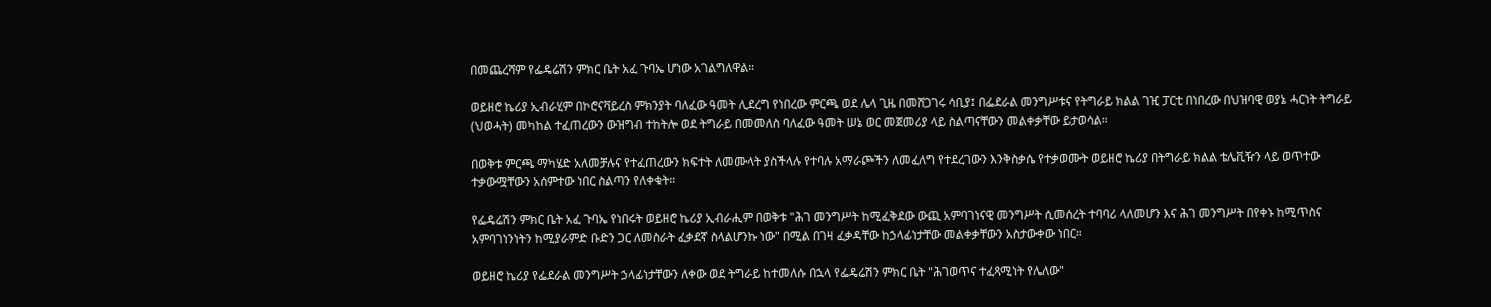በመጨረሻም የፌዴሬሽን ምክር ቤት አፈ ጉባኤ ሆነው አገልግለዋል።

ወይዘሮ ኬሪያ ኢብራሂም በኮሮናቫይረስ ምክንያት ባለፈው ዓመት ሊደረግ የነበረው ምርጫ ወደ ሌላ ጊዜ በመሸጋገሩ ሳቢያ፤ በፌደራል መንግሥቱና የትግራይ ክልል ገዢ ፓርቲ በነበረው በህዝባዊ ወያኔ ሓርነት ትግራይ (ህወሓት) መካከል ተፈጠረውን ውዝግብ ተከትሎ ወደ ትግራይ በመመለስ ባለፈው ዓመት ሠኔ ወር መጀመሪያ ላይ ስልጣናቸውን መልቀቃቸው ይታወሳል።

በወቅቱ ምርጫ ማካሄድ አለመቻሉና የተፈጠረውን ክፍተት ለመሙላት ያስችላሉ የተባሉ አማራጮችን ለመፈለግ የተደረገውን እንቅስቃሴ የተቃወሙት ወይዘሮ ኬሪያ በትግራይ ክልል ቴሌቪዥን ላይ ወጥተው ተቃውሟቸውን አሰምተው ነበር ስልጣን የለቀቁት።

የፌዴሬሽን ምክር ቤት አፈ ጉባኤ የነበሩት ወይዘሮ ኬሪያ ኢብራሒም በወቅቱ "ሕገ መንግሥት ከሚፈቅደው ውጪ አምባገነናዊ መንግሥት ሲመሰረት ተባባሪ ላለመሆን እና ሕገ መንግሥት በየቀኑ ከሚጥስና አምባገነንነትን ከሚያራምድ ቡድን ጋር ለመስራት ፈቃደኛ ስላልሆንኩ ነው" በሚል በገዛ ፈቃዳቸው ከኃላፊነታቸው መልቀቃቸውን አስታውቀው ነበር።

ወይዘሮ ኬሪያ የፌደራል መንግሥት ኃላፊነታቸውን ለቀው ወደ ትግራይ ከተመለሱ በኋላ የፌዴሬሽን ምክር ቤት "ሕገወጥና ተፈጻሚነት የሌለው"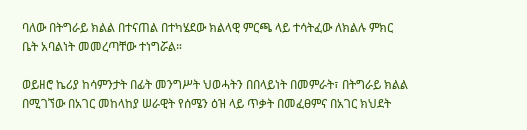ባለው በትግራይ ክልል በተናጠል በተካሄደው ክልላዊ ምርጫ ላይ ተሳትፈው ለክልሉ ምክር ቤት አባልነት መመረጣቸው ተነግሯል።

ወይዘሮ ኬሪያ ከሳምንታት በፊት መንግሥት ህወሓትን በበላይነት በመምራት፣ በትግራይ ክልል በሚገኘው በአገር መከላከያ ሠራዊት የሰሜን ዕዝ ላይ ጥቃት በመፈፀምና በአገር ክህደት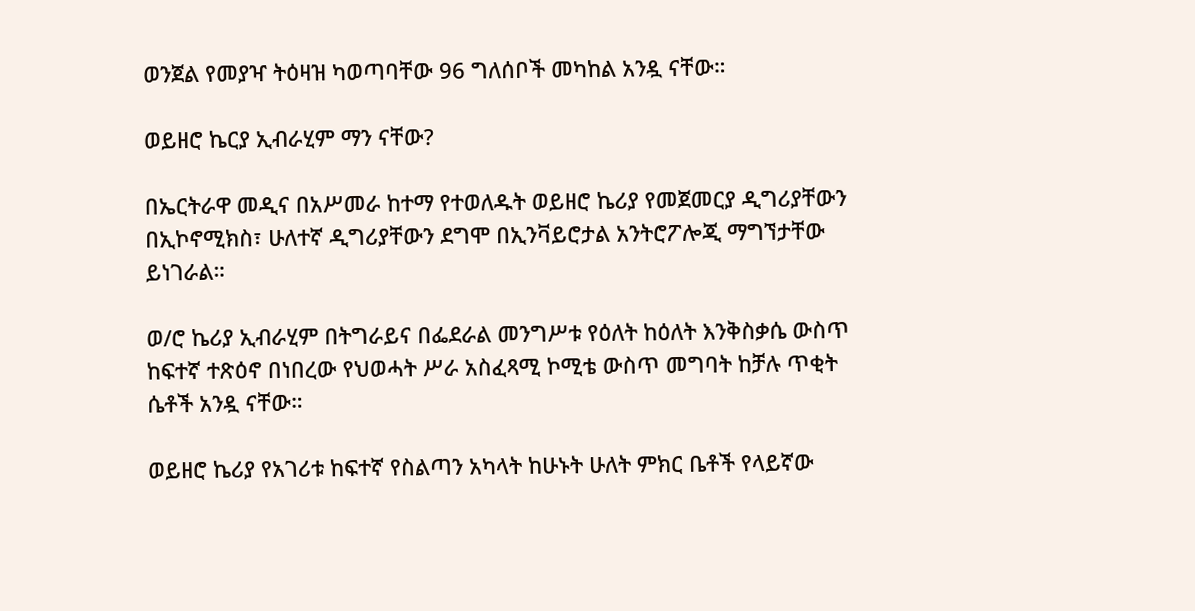ወንጀል የመያዣ ትዕዛዝ ካወጣባቸው 96 ግለሰቦች መካከል አንዷ ናቸው።

ወይዘሮ ኬርያ ኢብራሂም ማን ናቸው?

በኤርትራዋ መዲና በአሥመራ ከተማ የተወለዱት ወይዘሮ ኬሪያ የመጀመርያ ዲግሪያቸውን በኢኮኖሚክስ፣ ሁለተኛ ዲግሪያቸውን ደግሞ በኢንቫይሮታል አንትሮፖሎጂ ማግኘታቸው ይነገራል።

ወ/ሮ ኬሪያ ኢብራሂም በትግራይና በፌደራል መንግሥቱ የዕለት ከዕለት እንቅስቃሴ ውስጥ ከፍተኛ ተጽዕኖ በነበረው የህወሓት ሥራ አስፈጻሚ ኮሚቴ ውስጥ መግባት ከቻሉ ጥቂት ሴቶች አንዷ ናቸው።

ወይዘሮ ኬሪያ የአገሪቱ ከፍተኛ የስልጣን አካላት ከሁኑት ሁለት ምክር ቤቶች የላይኛው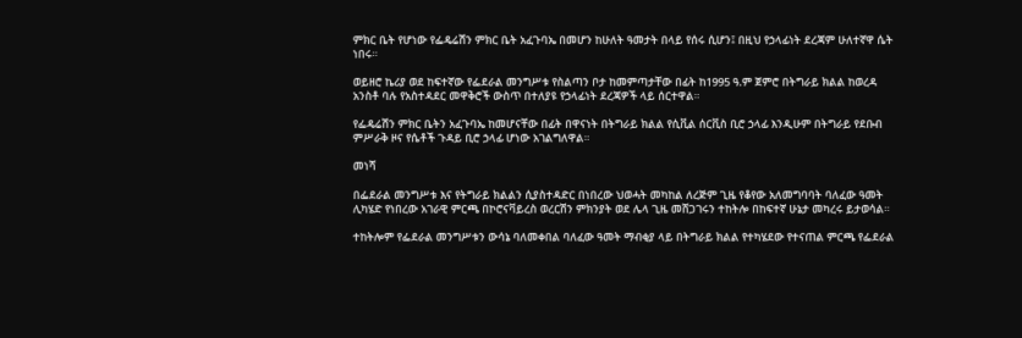ምክር ቤት የሆነው የፌዴሬሽን ምክር ቤት አፈጉባኤ በመሆን ከሁለት ዓመታት በላይ የሰሩ ሲሆን፤ በዚህ የኃላፊነት ደረጃም ሁለተኛዋ ሴት ነበሩ።

ወይዘሮ ኬሪያ ወደ ከፍተኛው የፌደራል መንግሥቱ የስልጣን ቦታ ከመምጣታቸው በፊት ከ1995 ዓ.ም ጀምሮ በትግራይ ክልል ከወረዳ አንስቶ ባሉ የአስተዳደር መዋቅሮች ውስጥ በተለያዩ የኃላፊነት ደረጃዎች ላይ ሰርተዋል።

የፌዴሬሽን ምክር ቤትን አፈጉባኤ ከመሆናቸው በፊት በዋናነት በትግራይ ክልል የሲቪል ሰርቪስ ቢሮ ኃላፊ እንዲሁም በትግራይ የደቡብ ምሥራቅ ዞና የሴቶች ጉዳይ ቢሮ ኃላፊ ሆነው አገልግለዋል።

መነሻ

በፌደራል መንግሥቱ እና የትግራይ ክልልን ሲያስተዳድር በነበረው ህወሓት መካከል ለረጅም ጊዜ የቆየው አለመግባባት ባለፈው ዓመት ሊካሄድ የነበረው አገራዊ ምርጫ በኮሮናቫይረስ ወረርሽን ምክንያት ወደ ሌላ ጊዜ መሸጋገሩን ተከትሎ በከፍተኛ ሁኔታ መካረሩ ይታወሳል።

ተከትሎም የፌደራል መንግሥቱን ውሳኔ ባለመቀበል ባለፈው ዓመት ማብቂያ ላይ በትግራይ ክልል የተካሄደው የተናጠል ምርጫ የፌደራል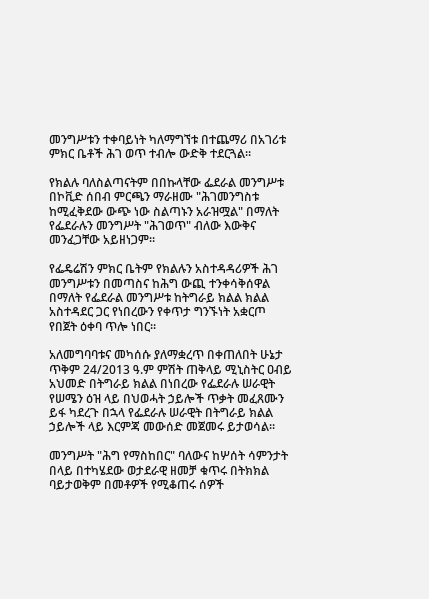መንግሥቱን ተቀባይነት ካለማግኘቱ በተጨማሪ በአገሪቱ ምክር ቤቶች ሕገ ወጥ ተብሎ ውድቅ ተደርጓል።

የክልሉ ባለስልጣናትም በበኩላቸው ፌደራል መንግሥቱ በኮቪድ ሰበብ ምርጫን ማራዘሙ "ሕገመንግስቱ ከሚፈቅደው ውጭ ነው ስልጣኑን አራዝሟል" በማለት የፌደራሉን መንግሥት "ሕገወጥ" ብለው እውቅና መንፈጋቸው አይዘነጋም።

የፌዴሬሽን ምክር ቤትም የክልሉን አስተዳዳሪዎች ሕገ መንግሥቱን በመጣስና ከሕግ ውጪ ተንቀሳቅሰዋል በማለት የፌደራል መንግሥቱ ከትግራይ ክልል ክልል አስተዳደር ጋር የነበረውን የቀጥታ ግንኙነት አቋርጦ የበጀት ዕቀባ ጥሎ ነበር።

አለመግባባቱና መካሰሱ ያለማቋረጥ በቀጠለበት ሁኔታ ጥቅም 24/2013 ዓ.ም ምሽት ጠቅላይ ሚኒስትር ዐብይ አህመድ በትግራይ ክልል በነበረው የፌደራሉ ሠራዊት የሠሜን ዕዝ ላይ በህወሓት ኃይሎች ጥቃት መፈጸሙን ይፋ ካደረጉ በኋላ የፌደራሉ ሠራዊት በትግራይ ክልል ኃይሎች ላይ እርምጃ መውሰድ መጀመሩ ይታወሳል።

መንግሥት "ሕግ የማስከበር" ባለውና ከሦሰት ሳምንታት በላይ በተካሄደው ወታደራዊ ዘመቻ ቁጥሩ በትክክል ባይታወቅም በመቶዎች የሚቆጠሩ ሰዎች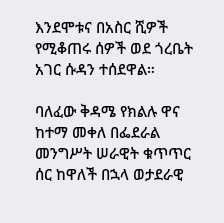እንደሞቱና በአስር ሺዎች የሚቆጠሩ ሰዎች ወደ ጎረቤት አገር ሱዳን ተሰደዋል።

ባለፈው ቅዳሜ የክልሉ ዋና ከተማ መቀለ በፌደራል መንግሥት ሠራዊት ቁጥጥር ሰር ከዋለች በኋላ ወታደራዊ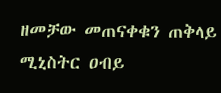ዘመቻው መጠናቀቁን ጠቅላይ ሚኒስትር ዐብይ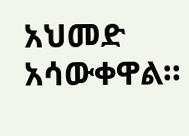አህመድ አሳውቀዋል።